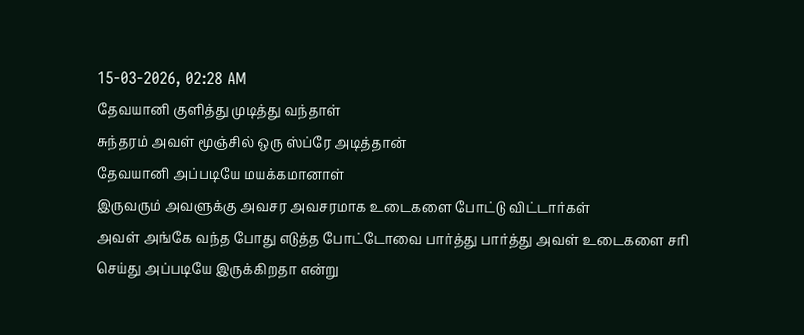15-03-2026, 02:28 AM
தேவயானி குளித்து முடித்து வந்தாள்
சுந்தரம் அவள் மூஞ்சில் ஒரு ஸ்ப்ரே அடித்தான்
தேவயானி அப்படியே மயக்கமானாள்
இருவரும் அவளுக்கு அவசர அவசரமாக உடைகளை போட்டு விட்டார்கள்
அவள் அங்கே வந்த போது எடுத்த போட்டோவை பார்த்து பார்த்து அவள் உடைகளை சரி செய்து அப்படியே இருக்கிறதா என்று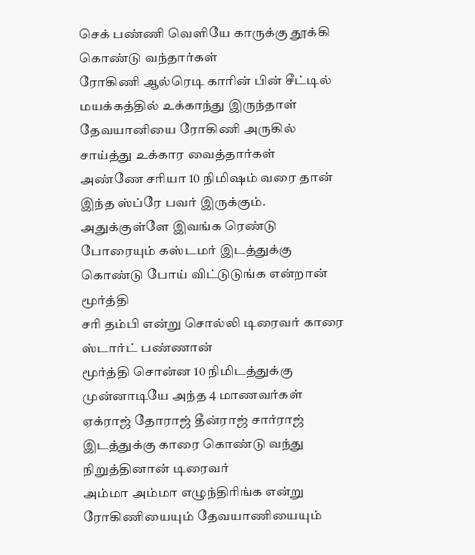செக் பண்ணி வெளியே காருக்கு தூக்கி கொண்டு வந்தார்கள்
ரோகிணி ஆல்ரெடி காரின் பின் சீட்டில் மயக்கத்தில் உக்காந்து இருந்தாள்
தேவயானியை ரோகிணி அருகில் சாய்த்து உக்கார வைத்தார்கள்
அண்ணே சரியா 10 நிமிஷம் வரை தான் இந்த ஸ்ப்ரே பவர் இருக்கும். அதுக்குள்ளே இவங்க ரெண்டு போரையும் கஸ்டமர் இடத்துக்கு கொண்டு போய் விட்டுடுங்க என்றான் மூர்த்தி
சரி தம்பி என்று சொல்லி டிரைவர் காரை ஸ்டார்ட் பண்ணான்
மூர்த்தி சொன்ன 10 நிமிடத்துக்கு முன்னாடியே அந்த 4 மாணவர்கள் ஏக்ராஜ் தோராஜ் தீன்ராஜ் சார்ராஜ் இடத்துக்கு காரை கொண்டு வந்து நிறுத்தினான் டிரைவர்
அம்மா அம்மா எழுந்திரிங்க என்று ரோகிணியையும் தேவயாணியையும்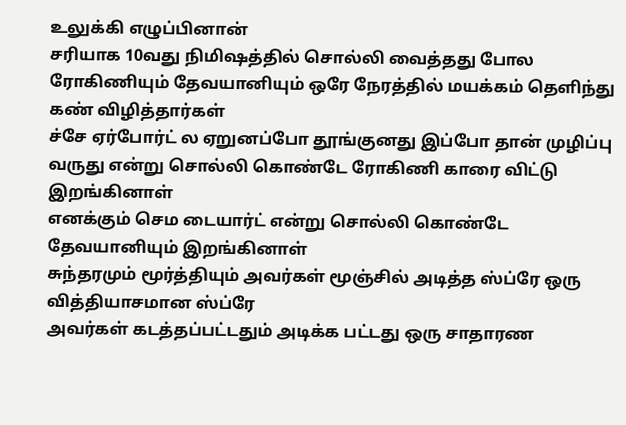உலுக்கி எழுப்பினான்
சரியாக 10வது நிமிஷத்தில் சொல்லி வைத்தது போல ரோகிணியும் தேவயானியும் ஒரே நேரத்தில் மயக்கம் தெளிந்து கண் விழித்தார்கள்
ச்சே ஏர்போர்ட் ல ஏறுனப்போ தூங்குனது இப்போ தான் முழிப்பு வருது என்று சொல்லி கொண்டே ரோகிணி காரை விட்டு இறங்கினாள்
எனக்கும் செம டையார்ட் என்று சொல்லி கொண்டே தேவயானியும் இறங்கினாள்
சுந்தரமும் மூர்த்தியும் அவர்கள் மூஞ்சில் அடித்த ஸ்ப்ரே ஒரு வித்தியாசமான ஸ்ப்ரே
அவர்கள் கடத்தப்பட்டதும் அடிக்க பட்டது ஒரு சாதாரண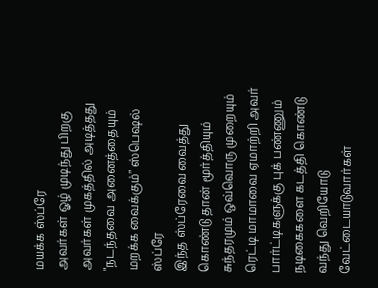மயக்க ஸ்ப்ரே
அவர்கள் ஓழ் முடிந்து பிறகு அவர்கள் முகத்தில் அடித்தது "நடந்தவை அனைத்தையும் மறக்க வைக்கும்" ஸ்பெஷல் ஸ்ப்ரே
இந்த ஸ்ப்ரேவை வைத்து கொண்டு தான் மூர்த்தியும் சுந்தரமும் ஒவ்வொரு முறையும் ரெட்டி மாமாவை ஏமாற்றி அவர் பார்ட்டிகளுக்கு புக் பண்ணும் நடிகைகளை கடத்தி கொண்டு வந்து வெறியோடு வேட்டையாடுவார்கள்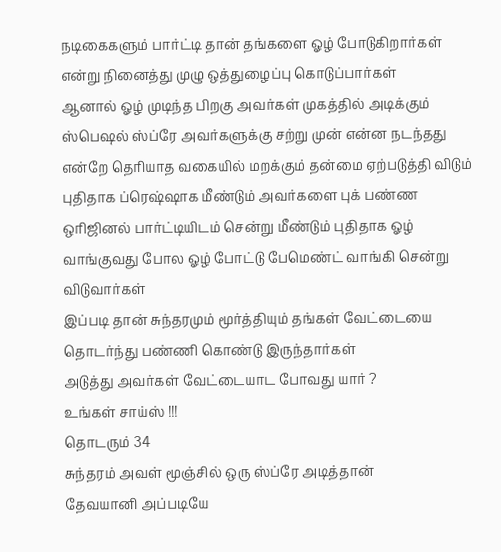நடிகைகளும் பார்ட்டி தான் தங்களை ஓழ் போடுகிறார்கள் என்று நினைத்து முழு ஒத்துழைப்பு கொடுப்பார்கள்
ஆனால் ஓழ் முடிந்த பிறகு அவர்கள் முகத்தில் அடிக்கும் ஸ்பெஷல் ஸ்ப்ரே அவர்களுக்கு சற்று முன் என்ன நடந்தது என்றே தெரியாத வகையில் மறக்கும் தன்மை ஏற்படுத்தி விடும்
புதிதாக ப்ரெஷ்ஷாக மீண்டும் அவர்களை புக் பண்ண ஒரிஜினல் பார்ட்டியிடம் சென்று மீண்டும் புதிதாக ஓழ் வாங்குவது போல ஓழ் போட்டு பேமெண்ட் வாங்கி சென்று விடுவார்கள்
இப்படி தான் சுந்தரமும் மூர்த்தியும் தங்கள் வேட்டையை தொடர்ந்து பண்ணி கொண்டு இருந்தார்கள்
அடுத்து அவர்கள் வேட்டையாட போவது யார் ?
உங்கள் சாய்ஸ் !!!
தொடரும் 34
சுந்தரம் அவள் மூஞ்சில் ஒரு ஸ்ப்ரே அடித்தான்
தேவயானி அப்படியே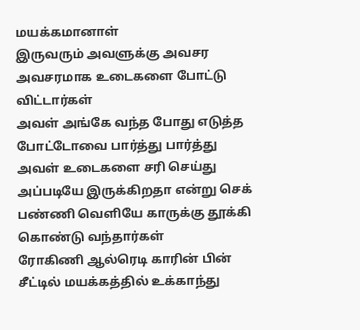மயக்கமானாள்
இருவரும் அவளுக்கு அவசர அவசரமாக உடைகளை போட்டு விட்டார்கள்
அவள் அங்கே வந்த போது எடுத்த போட்டோவை பார்த்து பார்த்து அவள் உடைகளை சரி செய்து அப்படியே இருக்கிறதா என்று செக் பண்ணி வெளியே காருக்கு தூக்கி கொண்டு வந்தார்கள்
ரோகிணி ஆல்ரெடி காரின் பின் சீட்டில் மயக்கத்தில் உக்காந்து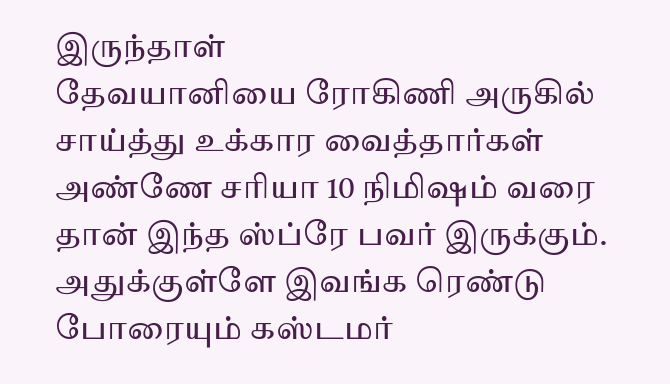இருந்தாள்
தேவயானியை ரோகிணி அருகில் சாய்த்து உக்கார வைத்தார்கள்
அண்ணே சரியா 10 நிமிஷம் வரை தான் இந்த ஸ்ப்ரே பவர் இருக்கும். அதுக்குள்ளே இவங்க ரெண்டு போரையும் கஸ்டமர்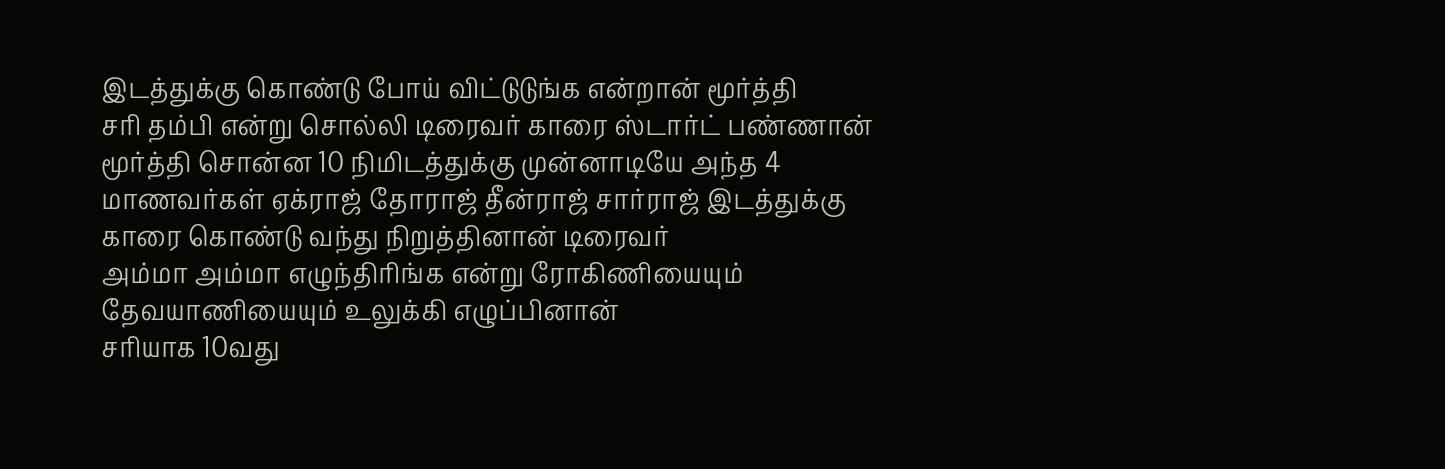இடத்துக்கு கொண்டு போய் விட்டுடுங்க என்றான் மூர்த்தி
சரி தம்பி என்று சொல்லி டிரைவர் காரை ஸ்டார்ட் பண்ணான்
மூர்த்தி சொன்ன 10 நிமிடத்துக்கு முன்னாடியே அந்த 4 மாணவர்கள் ஏக்ராஜ் தோராஜ் தீன்ராஜ் சார்ராஜ் இடத்துக்கு காரை கொண்டு வந்து நிறுத்தினான் டிரைவர்
அம்மா அம்மா எழுந்திரிங்க என்று ரோகிணியையும் தேவயாணியையும் உலுக்கி எழுப்பினான்
சரியாக 10வது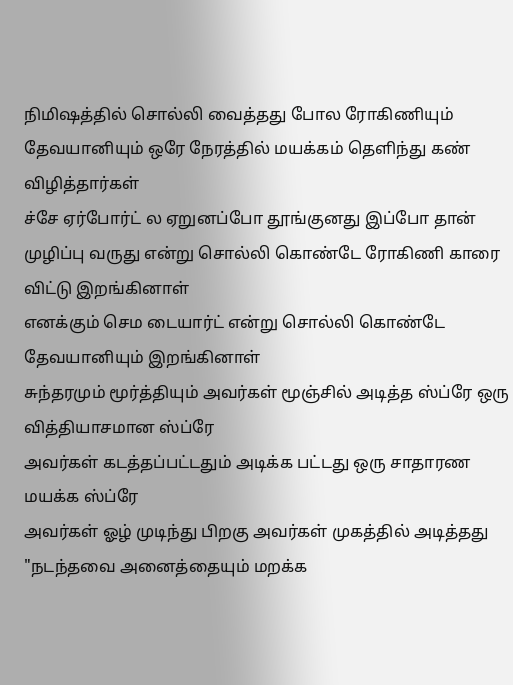நிமிஷத்தில் சொல்லி வைத்தது போல ரோகிணியும் தேவயானியும் ஒரே நேரத்தில் மயக்கம் தெளிந்து கண் விழித்தார்கள்
ச்சே ஏர்போர்ட் ல ஏறுனப்போ தூங்குனது இப்போ தான் முழிப்பு வருது என்று சொல்லி கொண்டே ரோகிணி காரை விட்டு இறங்கினாள்
எனக்கும் செம டையார்ட் என்று சொல்லி கொண்டே தேவயானியும் இறங்கினாள்
சுந்தரமும் மூர்த்தியும் அவர்கள் மூஞ்சில் அடித்த ஸ்ப்ரே ஒரு வித்தியாசமான ஸ்ப்ரே
அவர்கள் கடத்தப்பட்டதும் அடிக்க பட்டது ஒரு சாதாரண மயக்க ஸ்ப்ரே
அவர்கள் ஓழ் முடிந்து பிறகு அவர்கள் முகத்தில் அடித்தது "நடந்தவை அனைத்தையும் மறக்க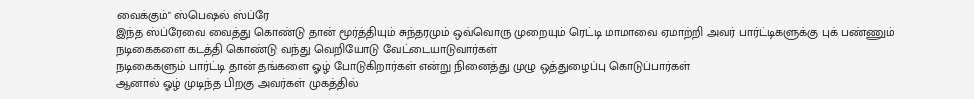வைக்கும்" ஸ்பெஷல் ஸ்ப்ரே
இந்த ஸ்ப்ரேவை வைத்து கொண்டு தான் மூர்த்தியும் சுந்தரமும் ஒவ்வொரு முறையும் ரெட்டி மாமாவை ஏமாற்றி அவர் பார்ட்டிகளுக்கு புக் பண்ணும் நடிகைகளை கடத்தி கொண்டு வந்து வெறியோடு வேட்டையாடுவார்கள்
நடிகைகளும் பார்ட்டி தான் தங்களை ஓழ் போடுகிறார்கள் என்று நினைத்து முழு ஒத்துழைப்பு கொடுப்பார்கள்
ஆனால் ஓழ் முடிந்த பிறகு அவர்கள் முகத்தில்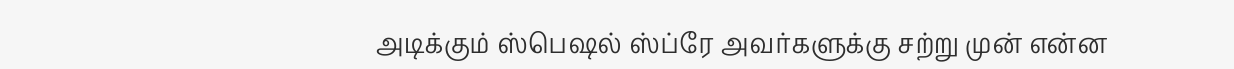அடிக்கும் ஸ்பெஷல் ஸ்ப்ரே அவர்களுக்கு சற்று முன் என்ன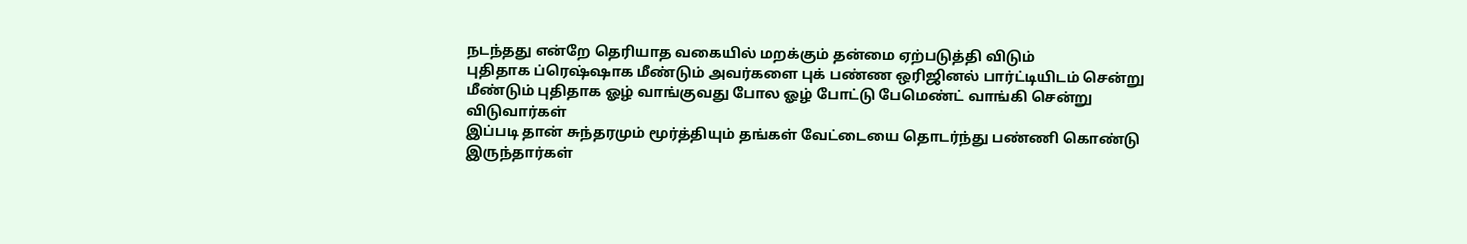நடந்தது என்றே தெரியாத வகையில் மறக்கும் தன்மை ஏற்படுத்தி விடும்
புதிதாக ப்ரெஷ்ஷாக மீண்டும் அவர்களை புக் பண்ண ஒரிஜினல் பார்ட்டியிடம் சென்று மீண்டும் புதிதாக ஓழ் வாங்குவது போல ஓழ் போட்டு பேமெண்ட் வாங்கி சென்று விடுவார்கள்
இப்படி தான் சுந்தரமும் மூர்த்தியும் தங்கள் வேட்டையை தொடர்ந்து பண்ணி கொண்டு இருந்தார்கள்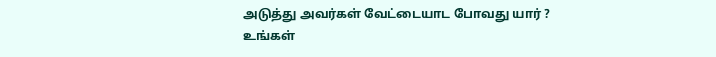அடுத்து அவர்கள் வேட்டையாட போவது யார் ?
உங்கள்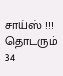சாய்ஸ் !!!
தொடரும் 34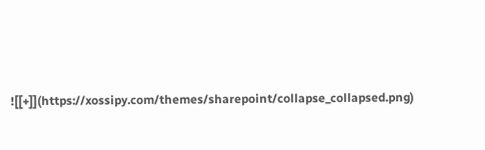![[+]](https://xossipy.com/themes/sharepoint/collapse_collapsed.png)